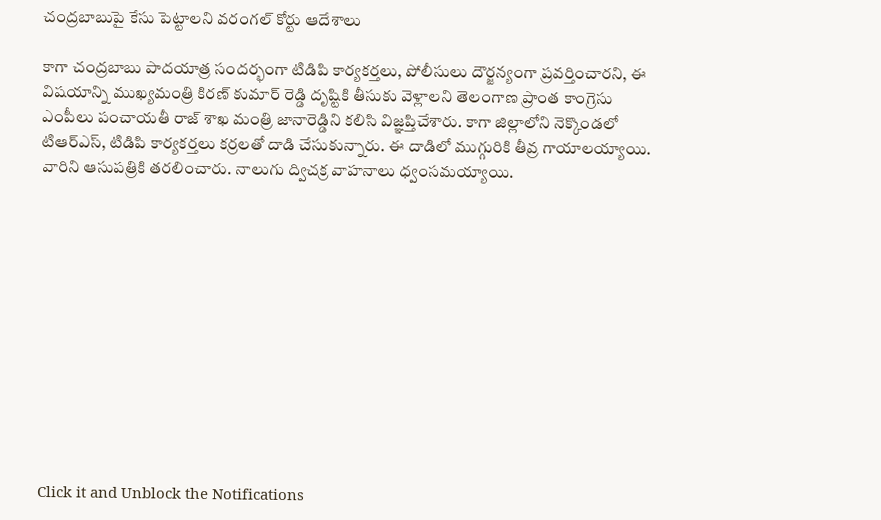చంద్రబాబుపై కేసు పెట్టాలని వరంగల్ కోర్టు ఆదేశాలు

కాగా చంద్రబాబు పాదయాత్ర సందర్భంగా టిడిపి కార్యకర్తలు, పోలీసులు దౌర్జన్యంగా ప్రవర్తించారని, ఈ విషయాన్ని ముఖ్యమంత్రి కిరణ్ కుమార్ రెడ్డి దృష్టికి తీసుకు వెళ్లాలని తెలంగాణ ప్రాంత కాంగ్రెసు ఎంపీలు పంచాయతీ రాజ్ శాఖ మంత్రి జానారెడ్డిని కలిసి విజ్ఞప్తిచేశారు. కాగా జిల్లాలోని నెక్కొండలో టిఆర్ఎస్, టిడిపి కార్యకర్తలు కర్రలతో దాడి చేసుకున్నారు. ఈ దాడిలో ముగ్గురికి తీవ్ర గాయాలయ్యాయి. వారిని ఆసుపత్రికి తరలించారు. నాలుగు ద్విచక్ర వాహనాలు ధ్వంసమయ్యాయి.












Click it and Unblock the Notifications